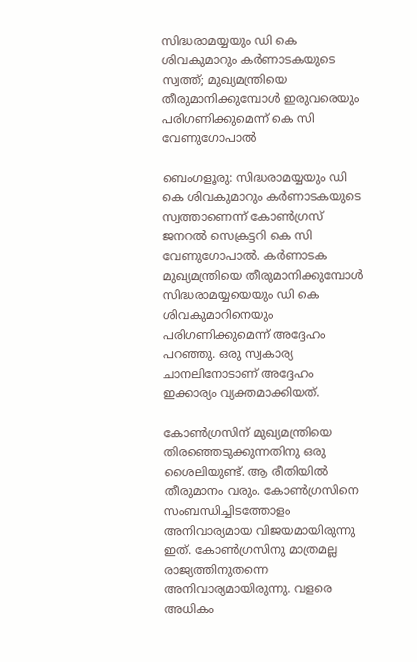സിദ്ധരാമയ്യയും ഡി കെ ശിവകുമാറും കർണാടകയുടെ സ്വത്ത്; മുഖ്യമന്ത്രിയെ തീരുമാനിക്കുമ്പോൾ ഇരുവരെയും പരിഗണിക്കുമെന്ന് കെ സി വേണുഗോപാൽ

ബെംഗളൂരു: സിദ്ധരാമയ്യയും ഡി കെ ശിവകുമാറും കർണാടകയുടെ സ്വത്താണെന്ന് കോൺഗ്രസ് ജനറൽ സെക്രട്ടറി കെ സി വേണുഗോപാൽ. കർണാടക മുഖ്യമന്ത്രിയെ തീരുമാനിക്കുമ്പോൾ സിദ്ധരാമയ്യയെയും ഡി കെ ശിവകുമാറിനെയും പരിഗണിക്കുമെന്ന് അദ്ദേഹം പറഞ്ഞു. ഒരു സ്വകാര്യ ചാനലിനോടാണ് അദ്ദേഹം ഇക്കാര്യം വ്യക്തമാക്കിയത്.

കോൺഗ്രസിന് മുഖ്യമന്ത്രിയെ തിരഞ്ഞെടുക്കുന്നതിനു ഒരു ശൈലിയുണ്ട്. ആ രീതിയിൽ തീരുമാനം വരും. കോൺഗ്രസിനെ സംബന്ധിച്ചിടത്തോളം അനിവാര്യമായ വിജയമായിരുന്നു ഇത്. കോൺഗ്രസിനു മാത്രമല്ല രാജ്യത്തിനുതന്നെ അനിവാര്യമായിരുന്നു. വളരെ അധികം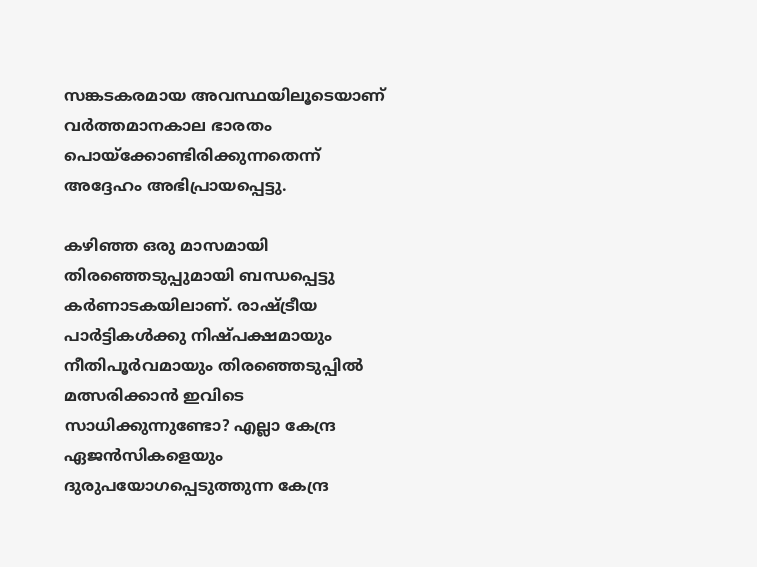സങ്കടകരമായ അവസ്ഥയിലൂടെയാണ് വർത്തമാനകാല ഭാരതം പൊയ്‌ക്കോണ്ടിരിക്കുന്നതെന്ന് അദ്ദേഹം അഭിപ്രായപ്പെട്ടു.

കഴിഞ്ഞ ഒരു മാസമായി തിരഞ്ഞെടുപ്പുമായി ബന്ധപ്പെട്ടു കർണാടകയിലാണ്. രാഷ്ട്രീയ പാർട്ടികൾക്കു നിഷ്പക്ഷമായും നീതിപൂർവമായും തിരഞ്ഞെടുപ്പിൽ മത്സരിക്കാൻ ഇവിടെ സാധിക്കുന്നുണ്ടോ? എല്ലാ കേന്ദ്ര ഏജൻസികളെയും ദുരുപയോഗപ്പെടുത്തുന്ന കേന്ദ്ര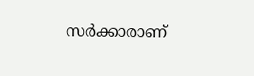സർക്കാരാണ്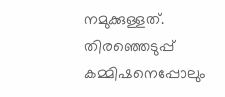നമുക്കുള്ളത്. തിരഞ്ഞെടുപ്പ് കമ്മിഷനെപ്പോലും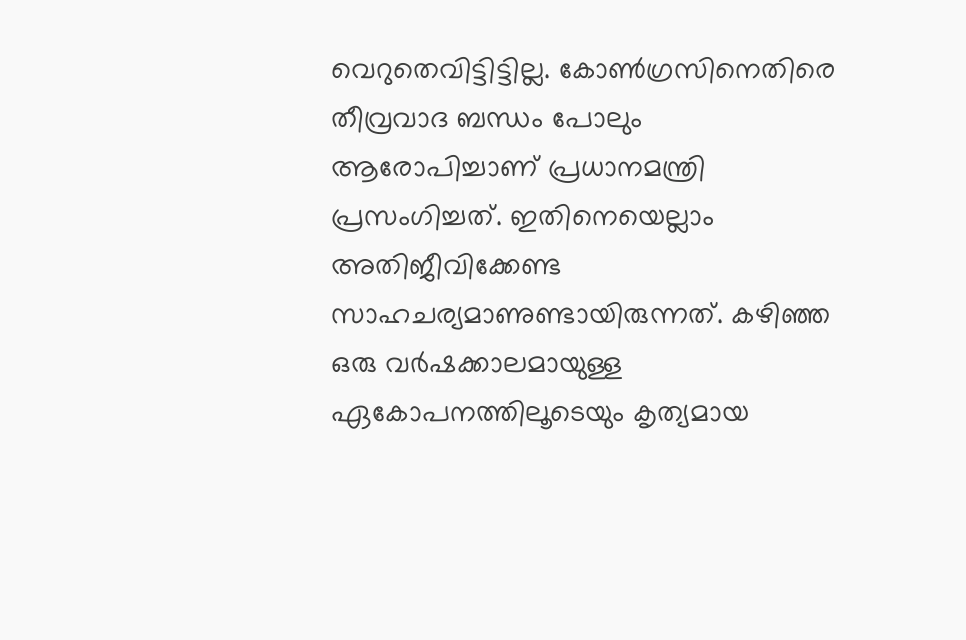വെറുതെവിട്ടിട്ടില്ല. കോൺഗ്രസിനെതിരെ തീവ്രവാദ ബന്ധം പോലും ആരോപിച്ചാണ് പ്രധാനമന്ത്രി പ്രസംഗിച്ചത്. ഇതിനെയെല്ലാം അതിജീവിക്കേണ്ട സാഹചര്യമാണുണ്ടായിരുന്നത്. കഴിഞ്ഞ ഒരു വർഷക്കാലമായുള്ള ഏകോപനത്തിലൂടെയും കൃത്യമായ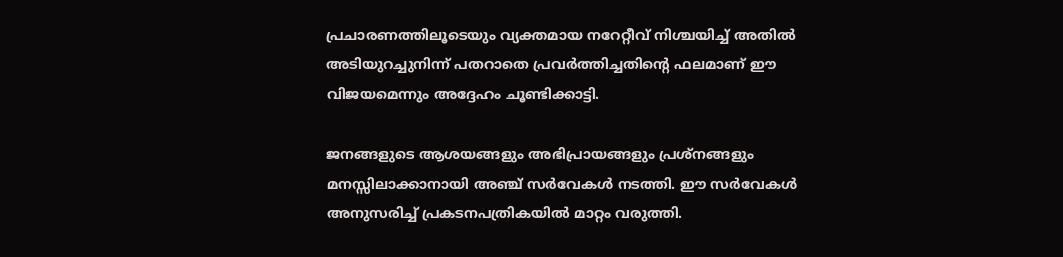പ്രചാരണത്തിലൂടെയും വ്യക്തമായ നറേറ്റീവ് നിശ്ചയിച്ച് അതിൽ അടിയുറച്ചുനിന്ന് പതറാതെ പ്രവർത്തിച്ചതിന്റെ ഫലമാണ് ഈ വിജയമെന്നും അദ്ദേഹം ചൂണ്ടിക്കാട്ടി.

ജനങ്ങളുടെ ആശയങ്ങളും അഭിപ്രായങ്ങളും പ്രശ്‌നങ്ങളും മനസ്സിലാക്കാനായി അഞ്ച് സർവേകൾ നടത്തി. ഈ സർവേകൾ അനുസരിച്ച് പ്രകടനപത്രികയിൽ മാറ്റം വരുത്തി.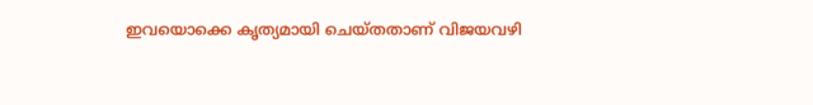ഇവയൊക്കെ കൃത്യമായി ചെയ്തതാണ് വിജയവഴി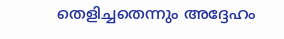തെളിച്ചതെന്നും അദ്ദേഹം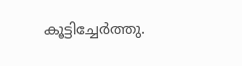കൂട്ടിച്ചേർത്തു.